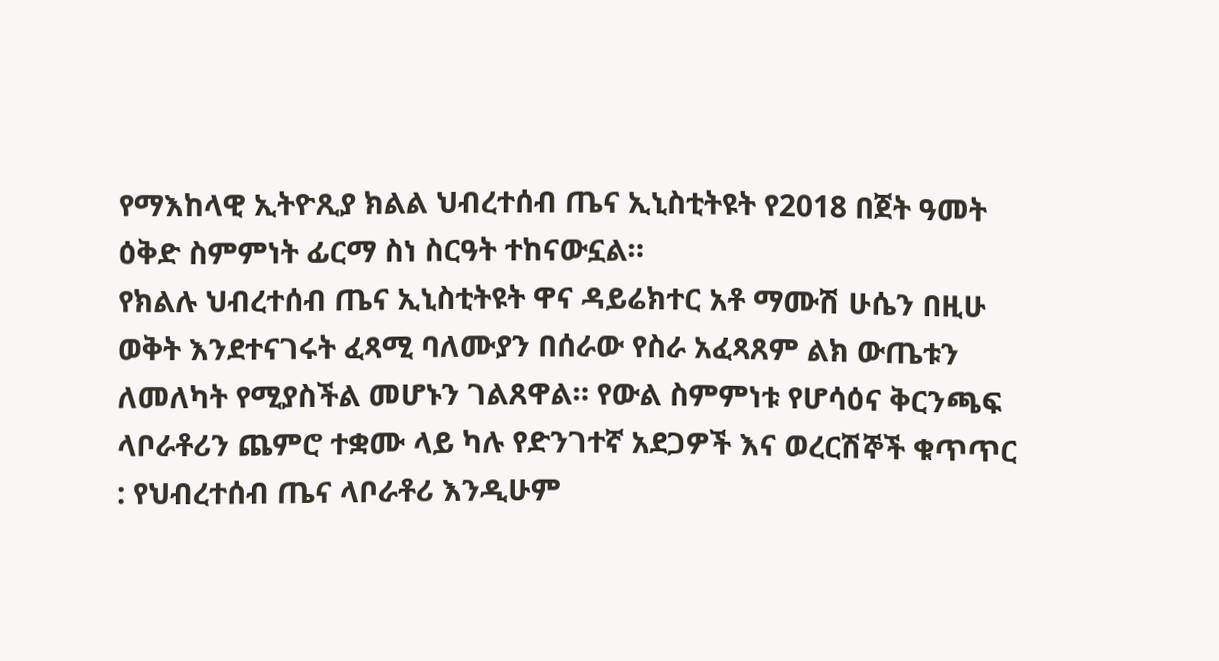የማእከላዊ ኢትዮጺያ ክልል ህብረተሰብ ጤና ኢኒስቲትዩት የ2018 በጀት ዓመት ዕቅድ ስምምነት ፊርማ ስነ ስርዓት ተከናውኗል።
የክልሉ ህብረተሰብ ጤና ኢኒስቲትዩት ዋና ዳይሬክተር አቶ ማሙሽ ሁሴን በዚሁ ወቅት እንደተናገሩት ፈጻሚ ባለሙያን በሰራው የስራ አፈጻጸም ልክ ውጤቱን ለመለካት የሚያስችል መሆኑን ገልጸዋል። የውል ስምምነቱ የሆሳዕና ቅርንጫፍ ላቦራቶሪን ጨምሮ ተቋሙ ላይ ካሉ የድንገተኛ አደጋዎች እና ወረርሽኞች ቁጥጥር : የህብረተሰብ ጤና ላቦራቶሪ እንዲሁም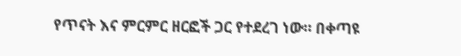የጥናት እና ምርምር ዘርፎች ጋር የተደረገ ነው። በቀጣዩ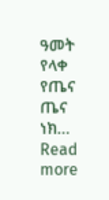ዓመት የላቀ የጤና ጤና ነክ…
Read more